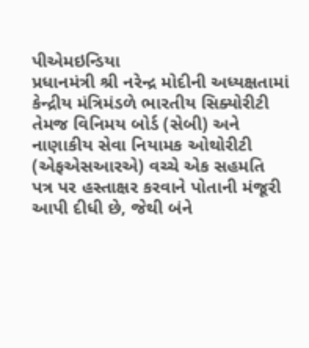પીએમઇન્ડિયા
પ્રધાનમંત્રી શ્રી નરેન્દ્ર મોદીની અધ્યક્ષતામાં કેન્દ્રીય મંત્રિમંડળે ભારતીય સિક્યોરીટી તેમજ વિનિમય બોર્ડ (સેબી) અને નાણાકીય સેવા નિયામક ઓથોરીટી (એફએસઆરએ) વચ્ચે એક સહમતિ પત્ર પર હસ્તાક્ષર કરવાને પોતાની મંજૂરી આપી દીધી છે, જેથી બંને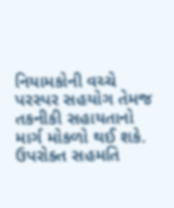નિયામકોની વચ્ચે પરસ્પર સહયોગ તેમજ તકનીકી સહાયતાનો માર્ગ મોકળો થઈ શકે.
ઉપરોક્ત સહમતિ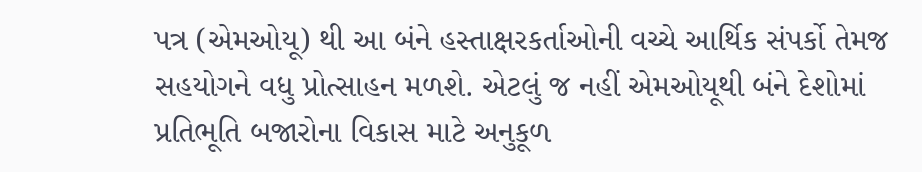પત્ર (એમઓયૂ) થી આ બંને હસ્તાક્ષરકર્તાઓની વચ્ચે આર્થિક સંપર્કો તેમજ સહયોગને વધુ પ્રોત્સાહન મળશે. એટલું જ નહીં એમઓયૂથી બંને દેશોમાં પ્રતિભૂતિ બજારોના વિકાસ માટે અનુકૂળ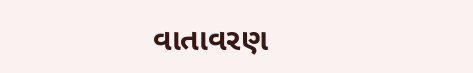વાતાવરણ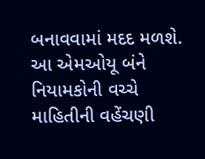બનાવવામાં મદદ મળશે. આ એમઓયૂ બંને નિયામકોની વચ્ચે માહિતીની વહેંચણી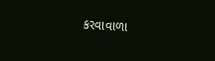કરવાવાળા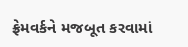ફ્રેમવર્કને મજબૂત કરવામાં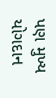પણ મુખ્ય યોગદાન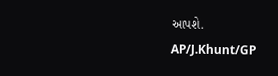આપશે.
AP/J.Khunt/GP